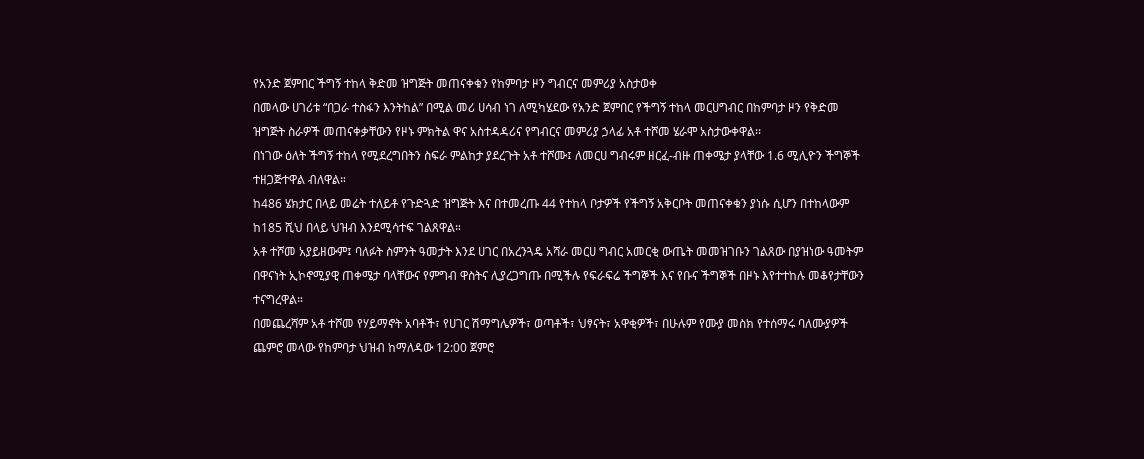የአንድ ጀምበር ችግኝ ተከላ ቅድመ ዝግጅት መጠናቀቁን የከምባታ ዞን ግብርና መምሪያ አስታወቀ
በመላው ሀገሪቱ “በጋራ ተስፋን እንትከል” በሚል መሪ ሀሳብ ነገ ለሚካሄደው የአንድ ጀምበር የችግኝ ተከላ መርሀግብር በከምባታ ዞን የቅድመ ዝግጅት ስራዎች መጠናቀቃቸውን የዞኑ ምክትል ዋና አስተዳዳሪና የግብርና መምሪያ ኃላፊ አቶ ተሾመ ሄራሞ አስታውቀዋል፡፡
በነገው ዕለት ችግኝ ተከላ የሚደረግበትን ስፍራ ምልከታ ያደረጉት አቶ ተሾሙ፤ ለመርሀ ግብሩም ዘርፈ-ብዙ ጠቀሜታ ያላቸው 1.6 ሚሊዮን ችግኞች ተዘጋጅተዋል ብለዋል።
ከ486 ሄክታር በላይ መሬት ተለይቶ የጉድጓድ ዝግጅት እና በተመረጡ 44 የተከላ ቦታዎች የችግኝ አቅርቦት መጠናቀቁን ያነሱ ሲሆን በተከላውም ከ185 ሺህ በላይ ህዝብ እንደሚሳተፍ ገልጸዋል።
አቶ ተሾመ አያይዘውም፤ ባለፉት ስምንት ዓመታት እንደ ሀገር በአረንጓዴ አሻራ መርሀ ግብር አመርቂ ውጤት መመዝገቡን ገልጸው በያዝነው ዓመትም በዋናነት ኢኮኖሚያዊ ጠቀሜታ ባላቸውና የምግብ ዋስትና ሊያረጋግጡ በሚችሉ የፍራፍሬ ችግኞች እና የቡና ችግኞች በዞኑ እየተተከሉ መቆየታቸውን ተናግረዋል።
በመጨረሻም አቶ ተሾመ የሃይማኖት አባቶች፣ የሀገር ሽማግሌዎች፣ ወጣቶች፣ ህፃናት፣ አዋቂዎች፣ በሁሉም የሙያ መስክ የተሰማሩ ባለሙያዎች ጨምሮ መላው የከምባታ ህዝብ ከማለዳው 12:00 ጀምሮ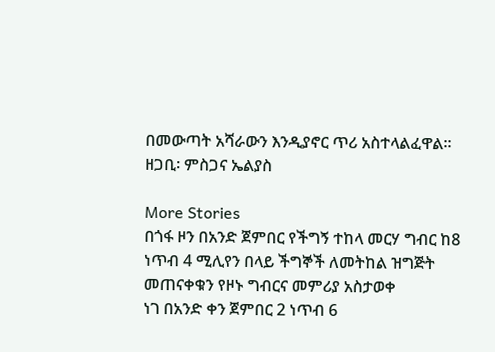በመውጣት አሻራውን እንዲያኖር ጥሪ አስተላልፈዋል።
ዘጋቢ፡ ምስጋና ኤልያስ

More Stories
በጎፋ ዞን በአንድ ጀምበር የችግኝ ተከላ መርሃ ግብር ከ8 ነጥብ 4 ሚሊየን በላይ ችግኞች ለመትከል ዝግጅት መጠናቀቁን የዞኑ ግብርና መምሪያ አስታወቀ
ነገ በአንድ ቀን ጀምበር 2 ነጥብ 6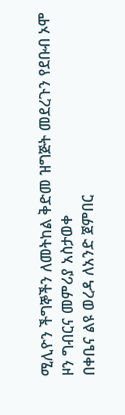ሚሊዮን ችግኞችን ለመትከል ቅድመ ዝግጅት መደረጉን የደቡብ ኦሞ ዞን ግብርና መምሪያ አስታወቀ
በቀቤና ልዩ ወረዳ ለአንድ ጀምበር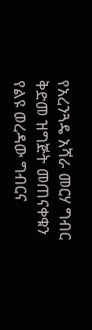የአረንጓዴ አሻራ መርሃ ግብር ቅድመ ዝግጅት መጠናቀቁን የልዩ ወረዳው ግብርና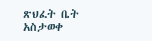ጽህፈት ቤት አስታወቀ